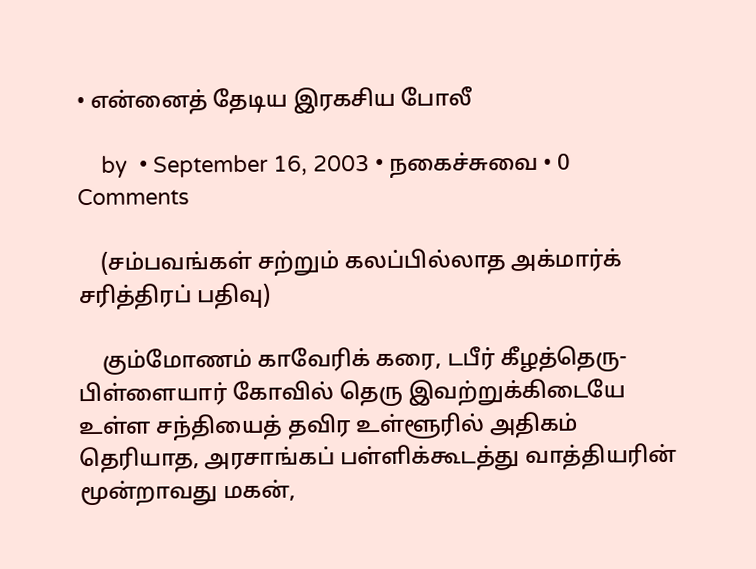• என்னைத் தேடிய இரகசிய போலீ

    by  • September 16, 2003 • நகைச்சுவை • 0 Comments

    (சம்பவங்கள் சற்றும் கலப்பில்லாத அக்மார்க் சரித்திரப் பதிவு)

    கும்மோணம் காவேரிக் கரை, டபீர் கீழத்தெரு-பிள்ளையார் கோவில் தெரு இவற்றுக்கிடையே உள்ள சந்தியைத் தவிர உள்ளூரில் அதிகம் தெரியாத, அரசாங்கப் பள்ளிக்கூடத்து வாத்தியரின் மூன்றாவது மகன்,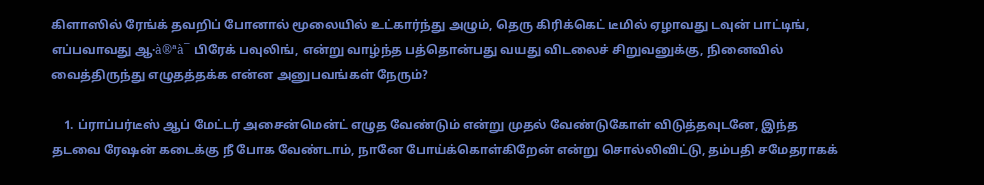கிளாஸில் ரேங்க் தவறிப் போனால் மூலையில் உட்கார்ந்து அழும், தெரு கிரிக்கெட் டீமில் ஏழாவது டவுன் பாட்டிங், எப்பவாவது ஆ·à®ªà¯ பிரேக் பவுலிங், என்று வாழ்ந்த பத்தொன்பது வயது விடலைச் சிறுவனுக்கு, நினைவில் வைத்திருந்து எழுதத்தக்க என்ன அனுபவங்கள் நேரும்?

    1. ப்ராப்பர்டீஸ் ஆப் மேட்டர் அசைன்மென்ட் எழுத வேண்டும் என்று முதல் வேண்டுகோள் விடுத்தவுடனே, இந்த தடவை ரேஷன் கடைக்கு நீ போக வேண்டாம், நானே போய்க்கொள்கிறேன் என்று சொல்லிவிட்டு, தம்பதி சமேதராகக்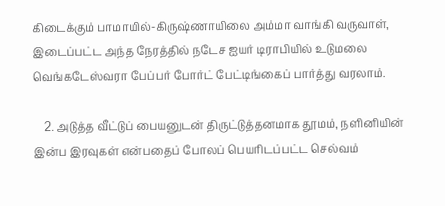கிடைக்கும் பாமாயில்-கிருஷ்ணாயிலை அம்மா வாங்கி வருவாள், இடைப்பட்ட அந்த நேரத்தில் நடேச ஐயர் டிராபியில் உடுமலை வெங்கடேஸ்வரா பேப்பர் போர்ட் பேட்டிங்கைப் பார்த்து வரலாம்.

    2. அடுத்த வீட்டுப் பையனுடன் திருட்டுத்தனமாக தூமம், நளினியின் இன்ப இரவுகள் என்பதைப் போலப் பெயரிடப்பட்ட செல்வம்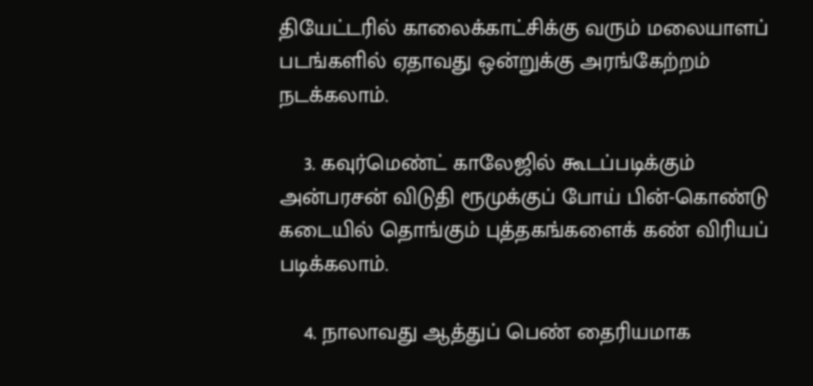தியேட்டரில் காலைக்காட்சிக்கு வரும் மலையாளப் படங்களில் ஏதாவது ஒன்றுக்கு அரங்கேற்றம் நடக்கலாம்.

    3. கவுர்மெண்ட் காலேஜில் கூடப்படிக்கும் அன்பரசன் விடுதி ரூமுக்குப் போய் பின்-கொண்டு கடையில் தொங்கும் புத்தகங்களைக் கண் விரியப் படிக்கலாம்.

    4. நாலாவது ஆத்துப் பெண் தைரியமாக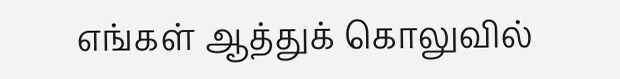எங்கள் ஆத்துக் கொலுவில்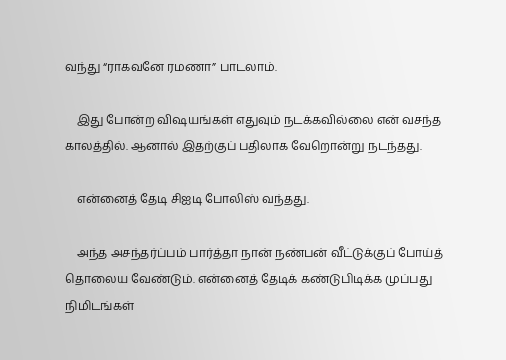வந்து “ராகவனே ரமணா” பாடலாம்.

    இது போன்ற விஷயங்கள் எதுவும் நடக்கவில்லை என் வசந்த காலத்தில். ஆனால் இதற்குப் பதிலாக வேறொன்று நடந்தது.

    என்னைத் தேடி சிஐடி போலிஸ் வந்தது.

    அந்த அசந்தர்ப்பம் பார்த்தா நான் நண்பன் வீட்டுக்குப் போய்த் தொலைய வேண்டும். என்னைத் தேடிக் கண்டுபிடிக்க முப்பது நிமிடங்கள்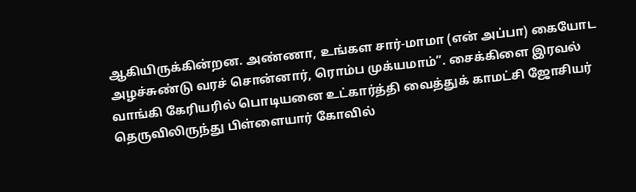ஆகியிருக்கின்றன. அண்ணா, உங்கள சார்-மாமா (என் அப்பா) கையோட அழச்சுண்டு வரச் சொன்னார், ரொம்ப முக்யமாம்”. சைக்கிளை இரவல் வாங்கி கேரியரில் பொடியனை உட்கார்த்தி வைத்துக் காமட்சி ஜோசியர் தெருவிலிருந்து பிள்ளையார் கோவில்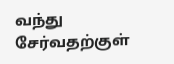வந்து சேர்வதற்குள்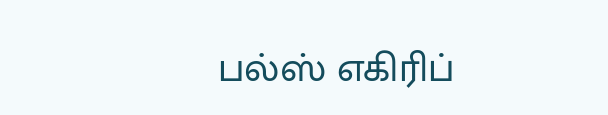பல்ஸ் எகிரிப்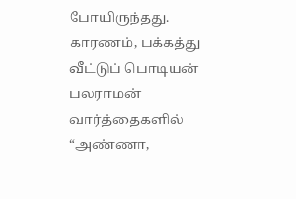போயிருந்தது. காரணம், பக்கத்து வீட்டுப் பொடியன் பலராமன் வார்த்தைகளில் “அண்ணா,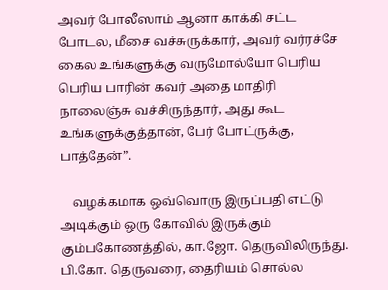அவர் போலீஸாம் ஆனா காக்கி சட்ட போடல, மீசை வச்சுருக்கார், அவர் வர்ரச்சே கைல உங்களுக்கு வருமோல்யோ பெரிய பெரிய பாரின் கவர் அதை மாதிரி நாலைஞ்சு வச்சிருந்தார், அது கூட உங்களுக்குத்தான், பேர் போட்ருக்கு, பாத்தேன்”.

    வழக்கமாக ஒவ்வொரு இருப்பதி எட்டு அடிக்கும் ஒரு கோவில் இருக்கும் கும்பகோணத்தில், கா.ஜோ. தெருவிலிருந்து. பி.கோ. தெருவரை, தைரியம் சொல்ல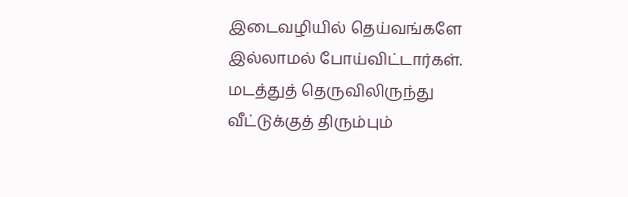இடைவழியில் தெய்வங்களே இல்லாமல் போய்விட்டார்கள். மடத்துத் தெருவிலிருந்து வீட்டுக்குத் திரும்பும்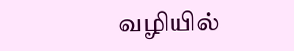வழியில்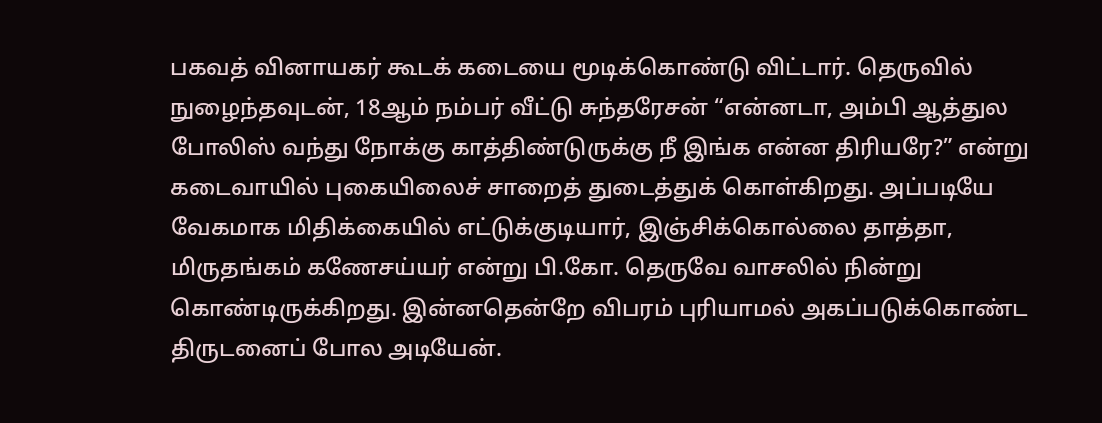பகவத் வினாயகர் கூடக் கடையை மூடிக்கொண்டு விட்டார். தெருவில் நுழைந்தவுடன், 18ஆம் நம்பர் வீட்டு சுந்தரேசன் “என்னடா, அம்பி ஆத்துல போலிஸ் வந்து நோக்கு காத்திண்டுருக்கு நீ இங்க என்ன திரியரே?” என்று கடைவாயில் புகையிலைச் சாறைத் துடைத்துக் கொள்கிறது. அப்படியே வேகமாக மிதிக்கையில் எட்டுக்குடியார், இஞ்சிக்கொல்லை தாத்தா, மிருதங்கம் கணேசய்யர் என்று பி.கோ. தெருவே வாசலில் நின்று கொண்டிருக்கிறது. இன்னதென்றே விபரம் புரியாமல் அகப்படுக்கொண்ட திருடனைப் போல அடியேன்.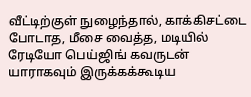வீட்டிற்குள் நுழைந்தால், காக்கிசட்டை போடாத, மீசை வைத்த, மடியில் ரேடியோ பெய்ஜிங் கவருடன் யாராகவும் இருக்கக்கூடிய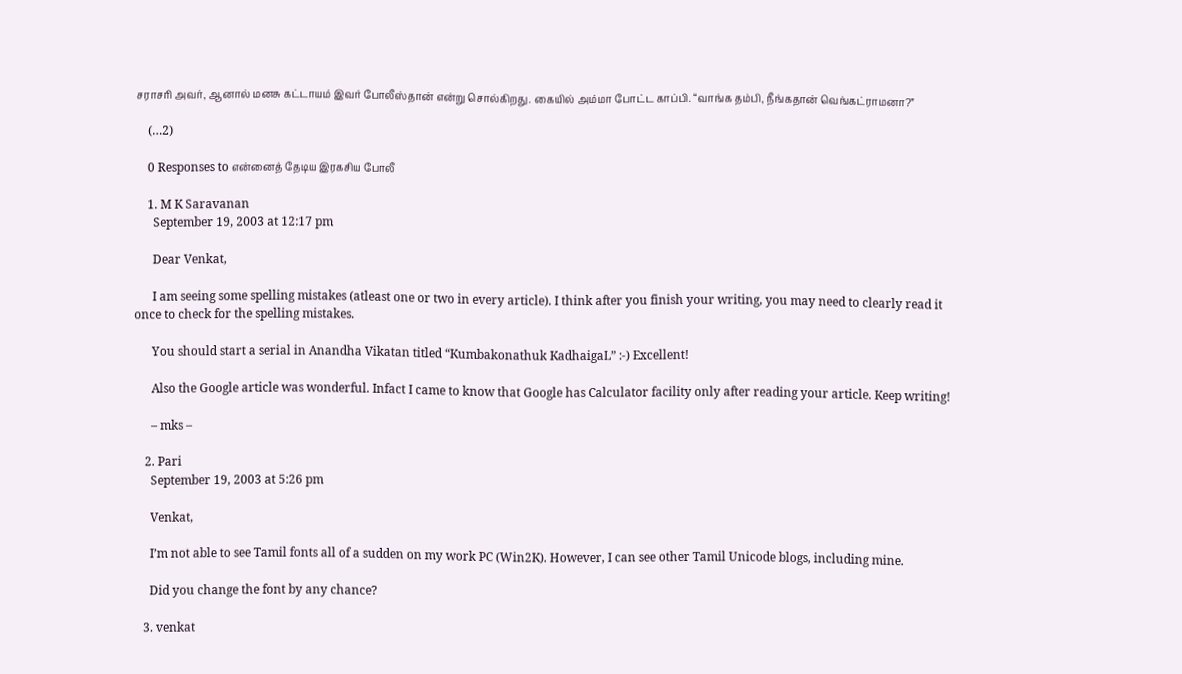சராசரி அவர், ஆனால் மனசு கட்டாயம் இவர் போலீஸ்தான் என்று சொல்கிறது. கையில் அம்மா போட்ட காப்பி. “வாங்க தம்பி, நீங்கதான் வெங்கட்ராமனா?”

    (…2)

    0 Responses to என்னைத் தேடிய இரகசிய போலீ

    1. M K Saravanan
      September 19, 2003 at 12:17 pm

      Dear Venkat,

      I am seeing some spelling mistakes (atleast one or two in every article). I think after you finish your writing, you may need to clearly read it once to check for the spelling mistakes.

      You should start a serial in Anandha Vikatan titled “Kumbakonathuk KadhaigaL” :-) Excellent!

      Also the Google article was wonderful. Infact I came to know that Google has Calculator facility only after reading your article. Keep writing!

      – mks –

    2. Pari
      September 19, 2003 at 5:26 pm

      Venkat,

      I’m not able to see Tamil fonts all of a sudden on my work PC (Win2K). However, I can see other Tamil Unicode blogs, including mine.

      Did you change the font by any chance?

    3. venkat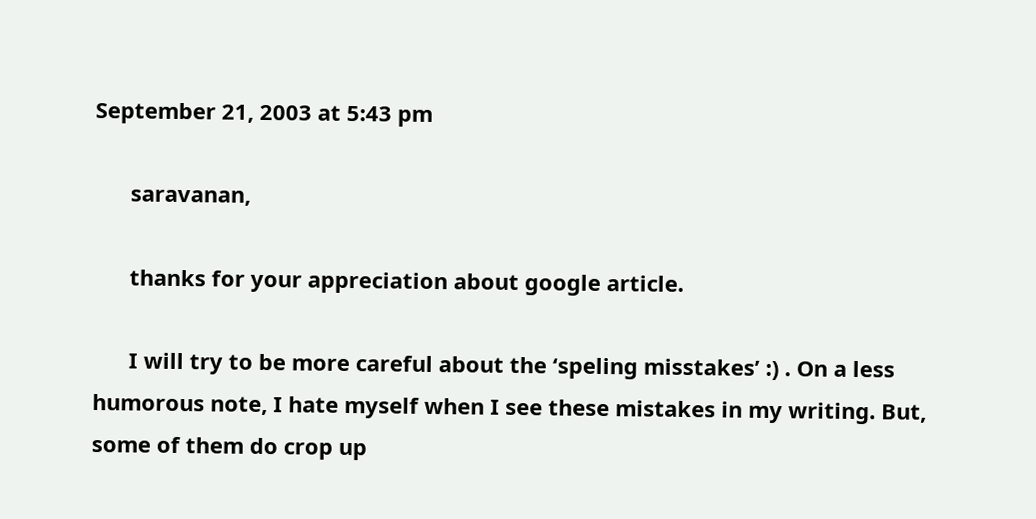September 21, 2003 at 5:43 pm

      saravanan,

      thanks for your appreciation about google article.

      I will try to be more careful about the ‘speling misstakes’ :) . On a less humorous note, I hate myself when I see these mistakes in my writing. But, some of them do crop up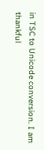in TSC to Unicode conversion. I am thankful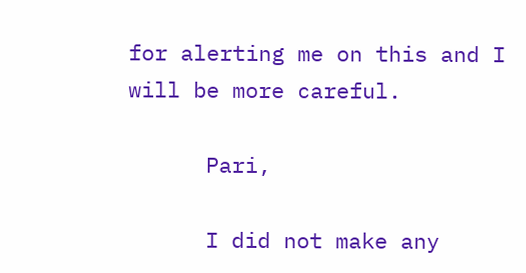for alerting me on this and I will be more careful.

      Pari,

      I did not make any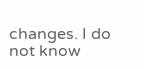changes. I do not know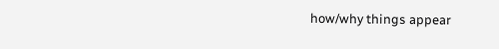how/why things appear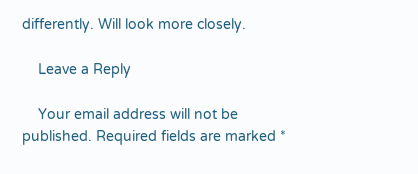differently. Will look more closely.

    Leave a Reply

    Your email address will not be published. Required fields are marked *